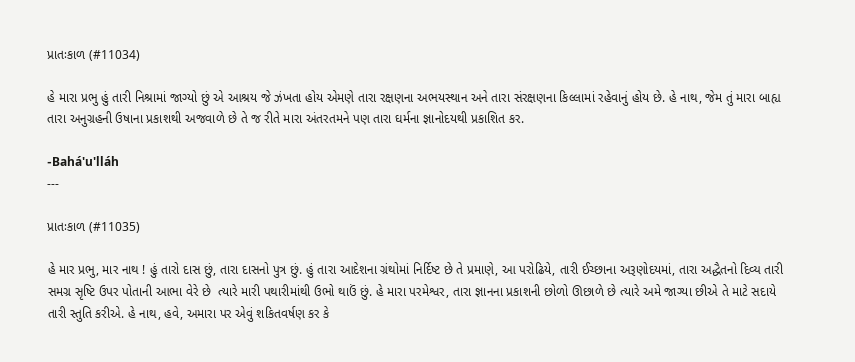પ્રાતઃકાળ (#11034)

હે મારા પ્રભુ હું તારી નિશ્રામાં જાગ્યો છું એ આશ્રય જે ઝંખતા હોય એમણે તારા રક્ષણના અભયસ્થાન અને તારા સંરક્ષણના કિલ્લામાં રહેવાનું હોય છે. હે નાથ, જેમ તું મારા બાહ્ય તારા અનુગ્રહની ઉષાના પ્રકાશથી અજવાળે છે તે જ રીતે મારા અંતરતમને પણ તારા ઘર્મના જ્ઞાનોદયથી પ્રકાશિત કર.

-Bahá'u'lláh
---

પ્રાતઃકાળ (#11035)

હે માર પ્રભુ, માર નાથ ! હું તારો દાસ છું, તારા દાસનો પુત્ર છું. હું તારા આદેશના ગ્રંથોમાં નિર્દિષ્ટ છે તે પ્રમાણે, આ પરોઢિયે, તારી ઈચ્છાના અરૂણોદયમાં, તારા અદ્ધૈતનો દિવ્ય તારી સમગ્ર સૃષ્ટિ ઉપર પોતાની આભા વેરે છે  ત્યારે મારી પથારીમાંથી ઉભો થાઉં છું. હે મારા પરમેશ્વર, તારા જ્ઞાનના પ્રકાશની છોળો ઊછાળે છે ત્યારે અમે જાગ્યા છીએ તે માટે સદાયે તારી સ્તુતિ કરીએ. હે નાથ, હવે, અમારા પર એવું શકિતવર્ષણ કર કે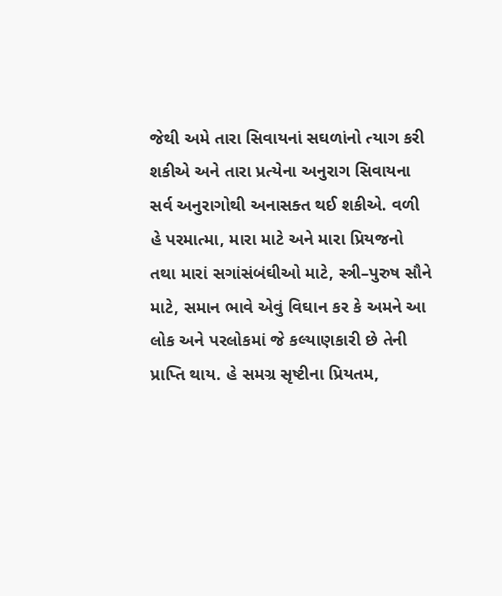જેથી અમે તારા સિવાયનાં સઘળાંનો ત્યાગ કરી શકીએ અને તારા પ્રત્યેના અનુરાગ સિવાયના સર્વ અનુરાગોથી અનાસક્ત થઈ શકીએ. વળી હે પરમાત્મા, મારા માટે અને મારા પ્રિયજનો તથા મારાં સગાંસંબંઘીઓ માટે, સ્ત્રી–પુરુષ સૌને માટે, સમાન ભાવે એવું વિઘાન કર કે અમને આ લોક અને પરલોકમાં જે કલ્યાણકારી છે તેની પ્રાપ્તિ થાય. હે સમગ્ર સૃષ્ટીના પ્રિયતમ,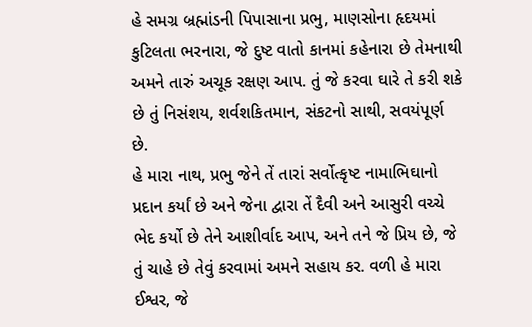હે સમગ્ર બ્રહ્માંડની પિપાસાના પ્રભુ, માણસોના હૃદયમાં કુટિલતા ભરનારા, જે દુષ્ટ વાતો કાનમાં કહેનારા છે તેમનાથી અમને તારું અચૂક રક્ષણ આપ. તું જે કરવા ઘારે તે કરી શકે છે તું નિસંશય, શર્વશકિતમાન, સંકટનો સાથી, સવયંપૂર્ણ છે.
હે મારા નાથ, પ્રભુ જેને તેં તારાં સર્વોત્કૃષ્ટ નામાભિઘાનો પ્રદાન કર્યાં છે અને જેના દ્વારા તેં દૈવી અને આસુરી વચ્ચે ભેદ કર્યો છે તેને આશીર્વાદ આપ, અને તને જે પ્રિય છે, જે તું ચાહે છે તેવું કરવામાં અમને સહાય કર. વળી હે મારા ઈશ્વર, જે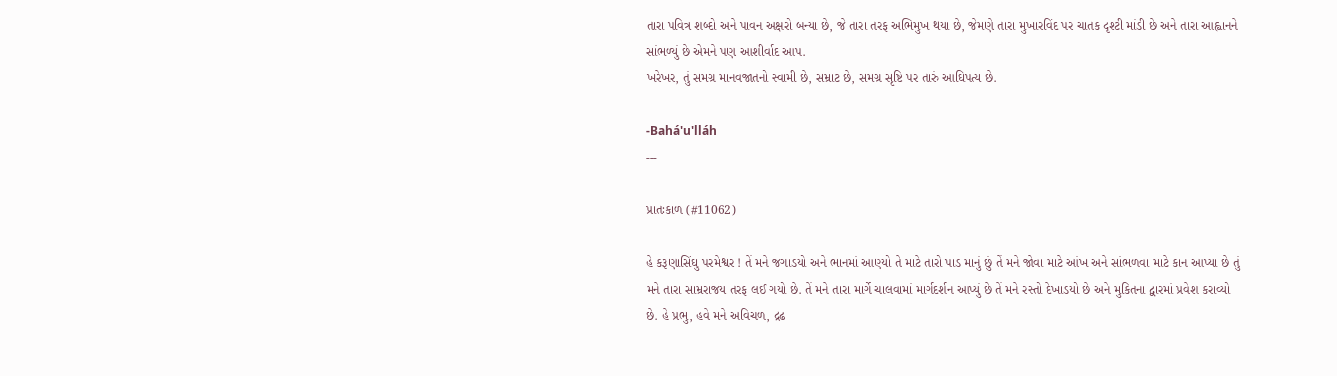તારા પવિત્ર શબ્દો અને પાવન અક્ષરો બન્યા છે, જે તારા તરફ અભિમુખ થયા છે, જેમણે તારા મુખારવિંદ પર ચાતક દૃશ્ટી માંડી છે અને તારા આહ્વાનને સાંભળ્યું છે એમને પણ આશીર્વાદ આપ.
ખરેખર, તું સમગ્ર માનવજાતનો સ્વામી છે, સમ્રાટ છે, સમગ્ર સૃષ્ટિ પર તારું આઘિપત્ય છે.

-Bahá'u'lláh
---

પ્રાતઃકાળ (#11062)

હે કરૂણાસિંઘુ પરમેશ્વર ! તેં મને જગાડયો અને ભાનમાં આણ્યો તે માટે તારો પાડ માનું છું તેં મને જોવા માટે આંખ અને સાંભળવા માટે કાન આપ્યા છે તું મને તારા સામ્રરાજય તરફ લઈ ગયો છે. તેં મને તારા માર્ગે ચાલવામાં માર્ગદર્શન આપ્યું છે તેં મને રસ્તો દેખાડયો છે અને મુકિતના દ્વારમાં પ્રવેશ કરાવ્યો છે. હે પ્રભુ, હવે મને અવિચળ, દ્રઢ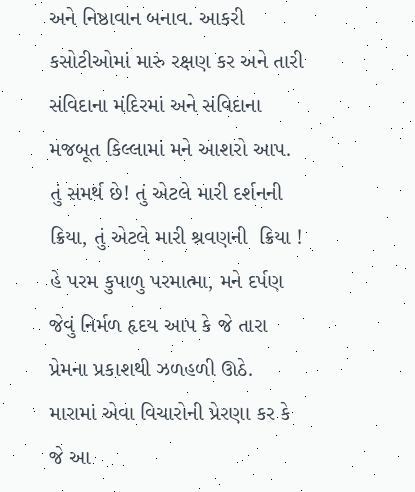અને નિષ્ઠાવાન બનાવ. આકરી કસોટીઓમાં મારું રક્ષણ કર અને તારી સંવિદાના મંદિરમાં અને સંવિદાના મજબૂત કિલ્લામાં મને આશરો આપ. તું સમર્થ છે! તું એટલે મારી દર્શનની ક્રિયા, તું એટલે મારી શ્રવણની  ક્રિયા !
હે પરમ કુપાળુ પરમાત્મા, મને દર્પણ જેવું નિર્મળ હૃદય આપ કે જે તારા પ્રેમના પ્રકાશથી ઝળહળી ઊઠે. મારામાં એવા વિચારોની પ્રેરણા કર કે જે આ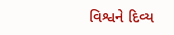વિશ્વને દિવ્ય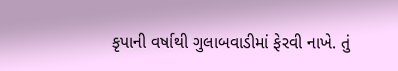કૃપાની વર્ષાથી ગુલાબવાડીમાં ફેરવી નાખે. તું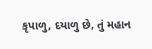કૃપાળુ, દયાળુ છે, તું મહાન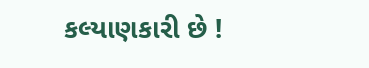કલ્યાણકારી છે !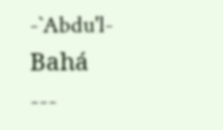-`Abdu'l-Bahá
---